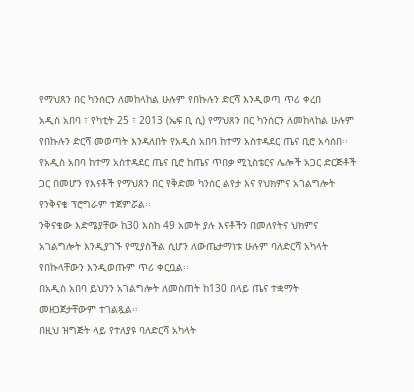የማህጸን በር ካንሰርን ለመከላከል ሁሉም የበኩሉን ድርሻ እንዲወጣ ጥሪ ቀረበ
አዲስ አበባ ፣ የካቲት 25 ፣ 2013 (ኤፍ ቢ ሲ) የማህጸን በር ካንሰርን ለመከላከል ሁሉም የበኩሉን ድርሻ መወጣት እንዳለበት የአዲስ አበባ ከተማ አስተዳደር ጤና ቢሮ አሳሰበ፡፡
የአዲስ አበባ ከተማ አስተዳደር ጤና ቢሮ ከጤና ጥበቃ ሚኒስቴርና ሌሎች አጋር ድርጅቶች ጋር በመሆን የእናቶች የማህጸን በር የቅድመ ካንሰር ልየታ እና የህክምና አገልግሎት የንቅናቄ ፕሮግራም ተጀምሯል፡፡
ንቅናቄው እድሜያቸው ከ30 እስከ 49 አመት ያሉ እናቶችን በመለየትና ህክምና አገልግሎት እንዲያገኙ የሚያስችል ሲሆን ለውጤታማነቱ ሁሉም ባለድርሻ አካላት የበኩላቸውን እንዲወጡም ጥሪ ቀርቧል፡፡
በአዲስ አበባ ይህንን አገልግሎት ለመስጠት ከ130 በላይ ጤና ተቋማት መዘጋጀታቸውም ተገልጿል፡፡
በዚህ ዝግጅት ላይ የተለያዩ ባለድርሻ አካላት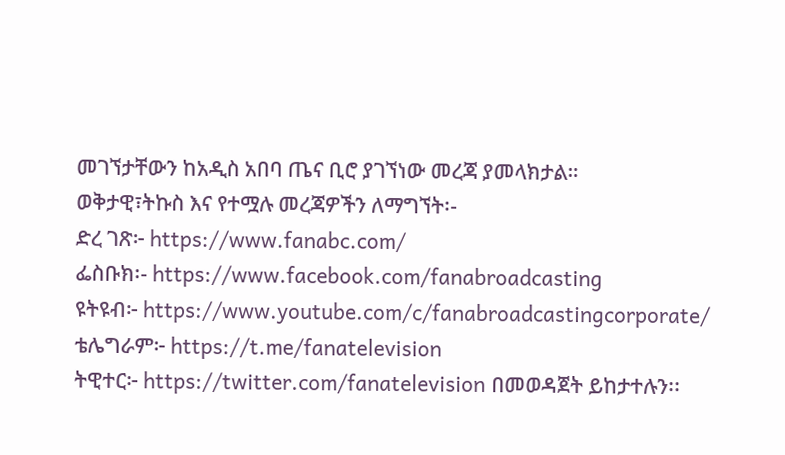መገኘታቸውን ከአዲስ አበባ ጤና ቢሮ ያገኘነው መረጃ ያመላክታል።
ወቅታዊ፣ትኩስ እና የተሟሉ መረጃዎችን ለማግኘት፡-
ድረ ገጽ፦ https://www.fanabc.com/
ፌስቡክ፡- https://www.facebook.com/fanabroadcasting
ዩትዩብ፦ https://www.youtube.com/c/fanabroadcastingcorporate/
ቴሌግራም፦ https://t.me/fanatelevision
ትዊተር፦ https://twitter.com/fanatelevision በመወዳጀት ይከታተሉን፡፡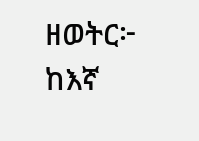ዘወትር፦ ከእኛ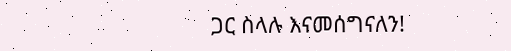ጋር ስላሉ እናመሰግናለን!